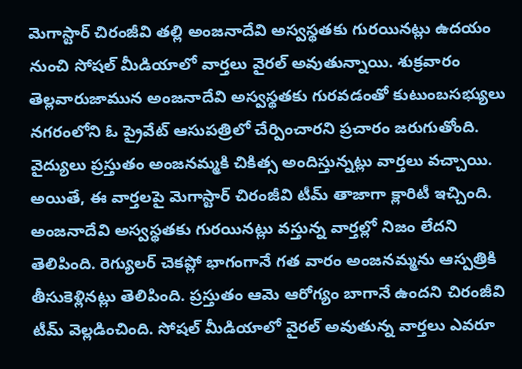మెగాస్టార్ చిరంజీవి తల్లి అంజనాదేవి అస్వస్థతకు గురయినట్లు ఉదయం నుంచి సోషల్ మీడియాలో వార్తలు వైరల్ అవుతున్నాయి. శుక్రవారం తెల్లవారుజామున అంజనాదేవి అస్వస్థతకు గురవడంతో కుటుంబసభ్యులు నగరంలోని ఓ ప్రైవేట్ ఆసుపత్రిలో చేర్పించారని ప్రచారం జరుగుతోంది. వైద్యులు ప్రస్తుతం అంజనమ్మకి చికిత్స అందిస్తున్నట్లు వార్తలు వచ్చాయి.
అయితే, ఈ వార్తలపై మెగాస్టార్ చిరంజీవి టీమ్ తాజాగా క్లారిటీ ఇచ్చింది. అంజనాదేవి అస్వస్థతకు గురయినట్లు వస్తున్న వార్తల్లో నిజం లేదని తెలిపింది. రెగ్యులర్ చెకప్లో భాగంగానే గత వారం అంజనమ్మను ఆస్పత్రికి తీసుకెళ్లినట్లు తెలిపింది. ప్రస్తుతం ఆమె ఆరోగ్యం బాగానే ఉందని చిరంజీవి టీమ్ వెల్లడించింది. సోషల్ మీడియాలో వైరల్ అవుతున్న వార్తలు ఎవరూ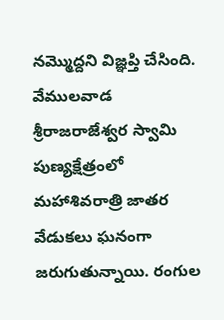నమ్మొద్దని విజ్ఞప్తి చేసింది.
వేములవాడ శ్రీరాజరాజేశ్వర స్వామి పుణ్యక్షేత్రంలో మహాశివరాత్రి జాతర వేడుకలు ఘనంగా జరుగుతున్నాయి. రంగుల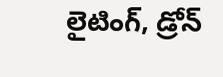లైటింగ్, డ్రోన్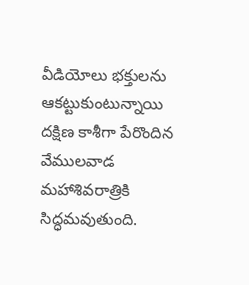వీడియోలు భక్తులను ఆకట్టుకుంటున్నాయి దక్షిణ కాశీగా పేరొందిన వేములవాడ మహాశివరాత్రికి సిద్ధమవుతుంది.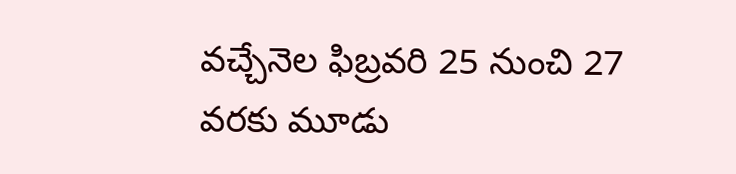వచ్చేనెల ఫిబ్రవరి 25 నుంచి 27 వరకు మూడు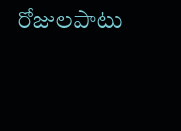రోజులపాటు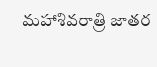మహాశివరాత్రి జాతర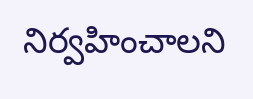నిర్వహించాలని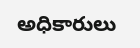అధికారులు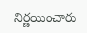నిర్ణయించారు